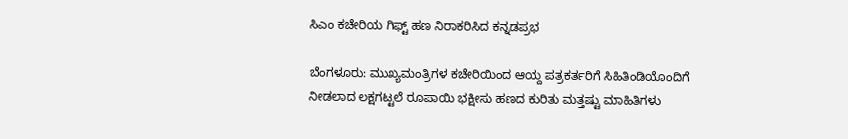ಸಿಎಂ ಕಚೇರಿಯ ಗಿಫ್ಟ್‌ ಹಣ ನಿರಾಕರಿಸಿದ ಕನ್ನಡಪ್ರಭ

ಬೆಂಗಳೂರು: ಮುಖ್ಯಮಂತ್ರಿಗಳ ಕಚೇರಿಯಿಂದ ಆಯ್ದ ಪತ್ರಕರ್ತರಿಗೆ ಸಿಹಿತಿಂಡಿಯೊಂದಿಗೆ ನೀಡಲಾದ ಲಕ್ಷಗಟ್ಟಲೆ ರೂಪಾಯಿ ಭಕ್ಷೀಸು ಹಣದ ಕುರಿತು ಮತ್ತಷ್ಟು ಮಾಹಿತಿಗಳು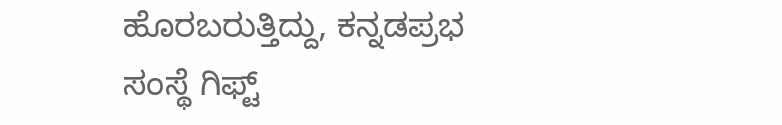ಹೊರಬರುತ್ತಿದ್ದು, ಕನ್ನಡಪ್ರಭ ಸಂಸ್ಥೆ ಗಿಫ್ಟ್‌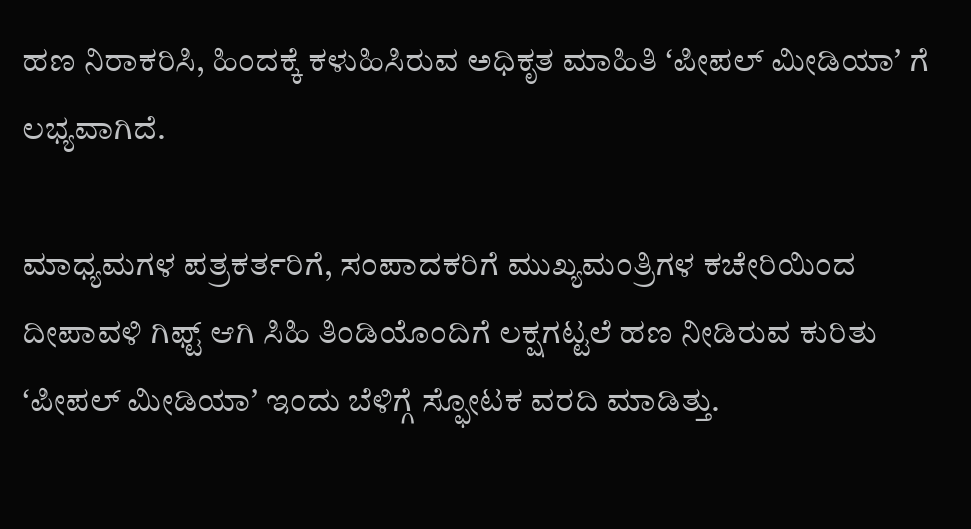ಹಣ ನಿರಾಕರಿಸಿ, ಹಿಂದಕ್ಕೆ ಕಳುಹಿಸಿರುವ ಅಧಿಕೃತ ಮಾಹಿತಿ ʻಪೀಪಲ್‌ ಮೀಡಿಯಾʼ ಗೆ ಲಭ್ಯವಾಗಿದೆ.

ಮಾಧ್ಯಮಗಳ ಪತ್ರಕರ್ತರಿಗೆ, ಸಂಪಾದಕರಿಗೆ ಮುಖ್ಯಮಂತ್ರಿಗಳ ಕಚೇರಿಯಿಂದ ದೀಪಾವಳಿ ಗಿಫ್ಟ್‌ ಆಗಿ ಸಿಹಿ ತಿಂಡಿಯೊಂದಿಗೆ ಲಕ್ಷಗಟ್ಟಲೆ ಹಣ ನೀಡಿರುವ ಕುರಿತು ʻಪೀಪಲ್‌ ಮೀಡಿಯಾʼ ಇಂದು ಬೆಳಿಗ್ಗೆ ಸ್ಫೋಟಕ ವರದಿ ಮಾಡಿತ್ತು.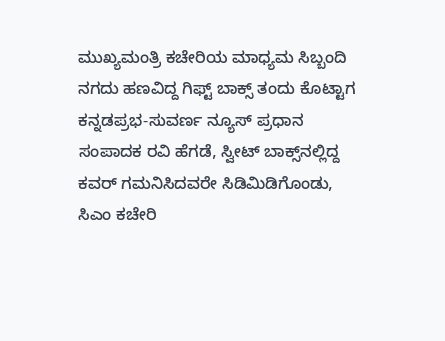ಮುಖ್ಯಮಂತ್ರಿ ಕಚೇರಿಯ ಮಾಧ್ಯಮ ಸಿಬ್ಬಂದಿ ನಗದು ಹಣವಿದ್ದ ಗಿಫ್ಟ್‌ ಬಾಕ್ಸ್‌ ತಂದು ಕೊಟ್ಟಾಗ ಕನ್ನಡಪ್ರಭ-ಸುವರ್ಣ ನ್ಯೂಸ್‌ ಪ್ರಧಾನ ಸಂಪಾದಕ ರವಿ ಹೆಗಡೆ, ಸ್ವೀಟ್‌ ಬಾಕ್ಸ್‌ನಲ್ಲಿದ್ದ ಕವರ್‌ ಗಮನಿಸಿದವರೇ ಸಿಡಿಮಿಡಿಗೊಂಡು, ಸಿಎಂ ಕಚೇರಿ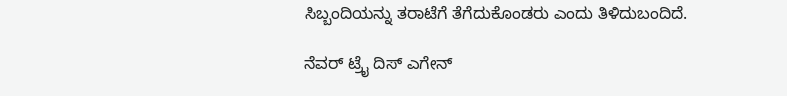ಸಿಬ್ಬಂದಿಯನ್ನು ತರಾಟೆಗೆ ತೆಗೆದುಕೊಂಡರು ಎಂದು ತಿಳಿದುಬಂದಿದೆ.

ನೆವರ್‌ ಟ್ರೈ ದಿಸ್‌ ಎಗೇನ್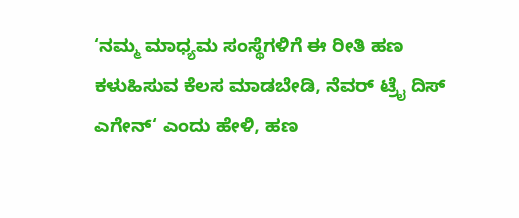‘ನಮ್ಮ ಮಾಧ್ಯಮ ಸಂಸ್ಥೆಗಳಿಗೆ ಈ ರೀತಿ ಹಣ ಕಳುಹಿಸುವ ಕೆಲಸ ಮಾಡಬೇಡಿ, ನೆವರ್‌ ಟ್ರೈ ದಿಸ್‌ ಎಗೇನ್‌‘ ಎಂದು ಹೇಳಿ, ಹಣ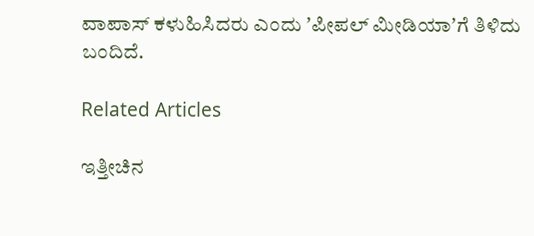ವಾಪಾಸ್‌ ಕಳುಹಿಸಿದರು ಎಂದು ʼಪೀಪಲ್‌ ಮೀಡಿಯಾʼಗೆ ತಿಳಿದು ಬಂದಿದೆ.

Related Articles

ಇತ್ತೀಚಿನ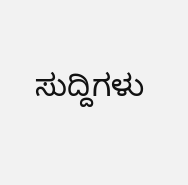ಸುದ್ದಿಗಳು